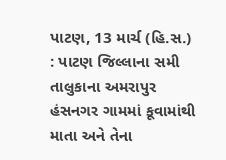પાટણ, 13 માર્ચ (હિ.સ.) : પાટણ જિલ્લાના સમી તાલુકાના અમરાપુર હંસનગર ગામમાં કૂવામાંથી માતા અને તેના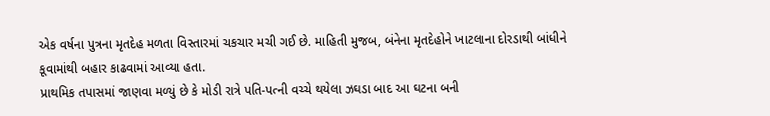એક વર્ષના પુત્રના મૃતદેહ મળતા વિસ્તારમાં ચકચાર મચી ગઈ છે. માહિતી મુજબ, બંનેના મૃતદેહોને ખાટલાના દોરડાથી બાંધીને કૂવામાંથી બહાર કાઢવામાં આવ્યા હતા.
પ્રાથમિક તપાસમાં જાણવા મળ્યું છે કે મોડી રાત્રે પતિ-પત્ની વચ્ચે થયેલા ઝઘડા બાદ આ ઘટના બની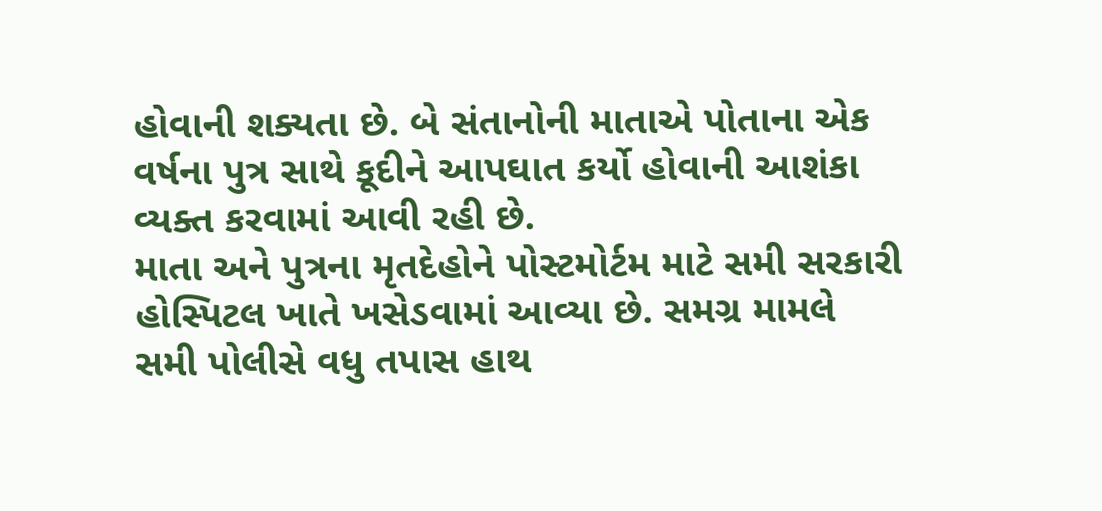હોવાની શક્યતા છે. બે સંતાનોની માતાએ પોતાના એક વર્ષના પુત્ર સાથે કૂદીને આપઘાત કર્યો હોવાની આશંકા વ્યક્ત કરવામાં આવી રહી છે.
માતા અને પુત્રના મૃતદેહોને પોસ્ટમોર્ટમ માટે સમી સરકારી હોસ્પિટલ ખાતે ખસેડવામાં આવ્યા છે. સમગ્ર મામલે સમી પોલીસે વધુ તપાસ હાથ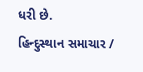ધરી છે.
હિન્દુસ્થાન સમાચાર /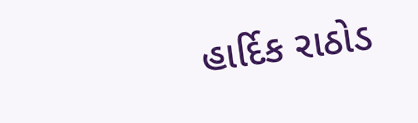હાર્દિક રાઠોડ